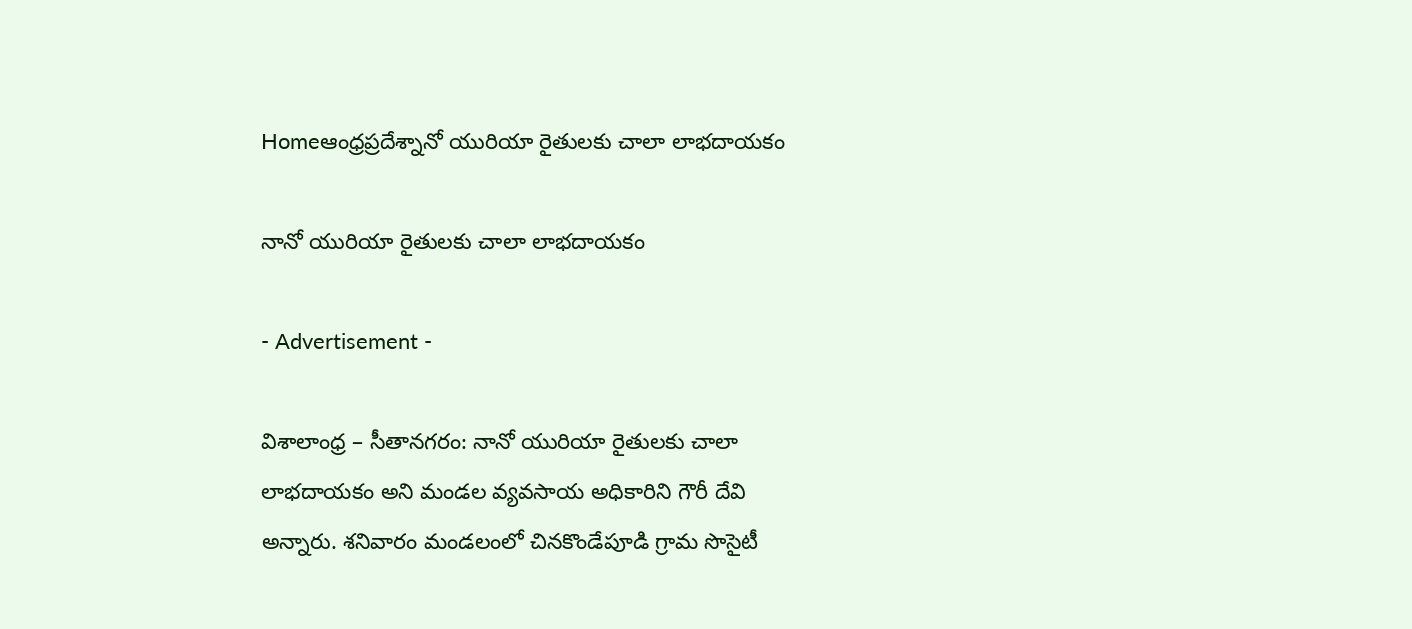Homeఆంధ్రప్రదేశ్నానో యురియా రైతులకు చాలా లాభదాయకం

నానో యురియా రైతులకు చాలా లాభదాయకం

- Advertisement -

విశాలాంధ్ర – సీతానగరం: నానో యురియా రైతులకు చాలా లాభదాయకం అని మండల వ్యవసాయ అధికారిని గౌరీ దేవి అన్నారు. శనివారం మండలంలో చినకొండేపూడి గ్రామ సొసైటీ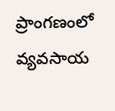ప్రాంగణంలో వ్యవసాయ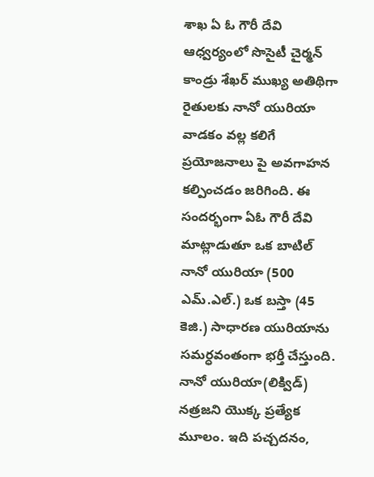శాఖ ఏ ఓ గౌరీ దేవి ఆధ్వర్యంలో సొసైటీ చైర్మన్ కాండ్రు శేఖర్ ముఖ్య అతిథిగా రైతులకు నానో యురియా వాడకం వల్ల కలిగే ప్రయోజనాలు పై అవగాహన కల్పించడం జరిగింది. ఈ సందర్భంగా ఏఓ గౌరీ దేవి మాట్లాడుతూ ఒక బాటిల్ నానో యురియా (500 ఎమ్.ఎల్.) ఒక బస్తా (45 కెజి.) సాధారణ యురియాను సమర్ధవంతంగా భర్తీ చేస్తుంది. నానో యురియా(లిక్విడ్) నత్రజని యొక్క ప్రత్యేక మూలం. ఇది పచ్చదనం,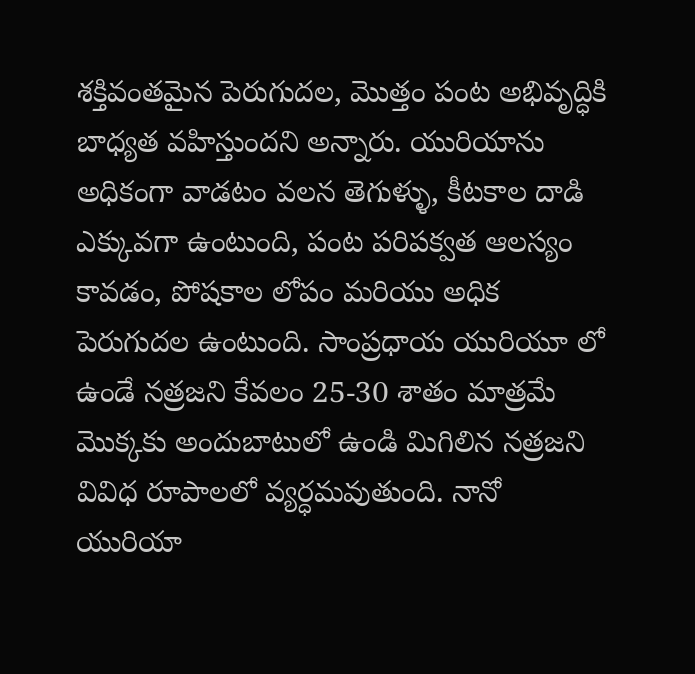శక్తివంతమైన పెరుగుదల, మొత్తం పంట అభివృద్ధికి బాధ్యత వహిస్తుందని అన్నారు. యురియాను అధికంగా వాడటం వలన తెగుళ్ళు, కీటకాల దాడి ఎక్కువగా ఉంటుంది, పంట పరిపక్వత ఆలస్యం కావడం, పోషకాల లోపం మరియు అధిక పెరుగుదల ఉంటుంది. సాంప్రధాయ యురియూ లో ఉండే నత్రజని కేవలం 25-30 శాతం మాత్రమే మొక్కకు అందుబాటులో ఉండి మిగిలిన నత్రజని వివిధ రూపాలలో వ్యర్ధమవుతుంది. నానో  యురియా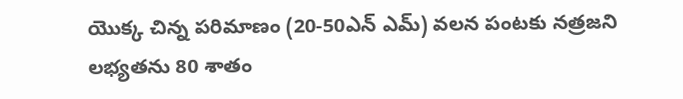యొక్క చిన్న పరిమాణం (20-50ఎన్ ఎమ్) వలన పంటకు నత్రజని లభ్యతను 80 శాతం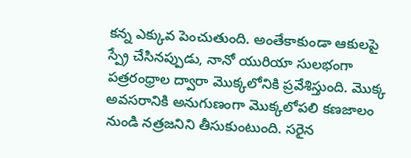కన్న ఎక్కువ పెంచుతుంది. అంతేకాకుండా ఆకులపై స్ప్రే చేసినప్పుడు, నానో యురియా సులభంగా పత్రరంధ్రాల ద్వారా మొక్కలోనికి ప్రవేశిస్తుంది. మొక్క అవసరానికి అనుగుణంగా మొక్కలోపలి కణజాలం నుండి నత్రజనిని తీసుకుంటుంది. సరైన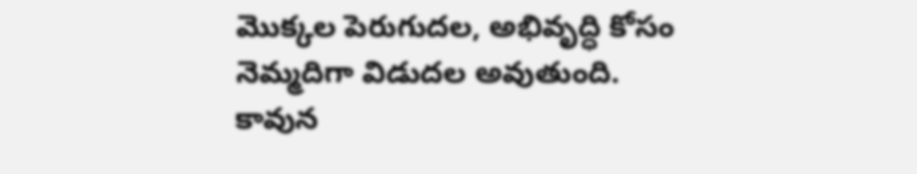మొక్కల పెరుగుదల, అభివృద్ధి కోసం నెమ్మదిగా విడుదల అవుతుంది. కావున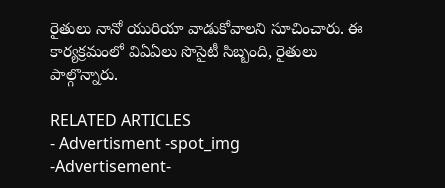రైతులు నానో యురియా వాడుకోవాలని సూచించారు. ఈ కార్యక్రమంలో విఏఏలు సొసైటీ సిబ్బంది, రైతులు పాల్గొన్నారు.

RELATED ARTICLES
- Advertisment -spot_img
-Advertisement-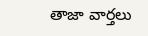తాజా వార్తలు